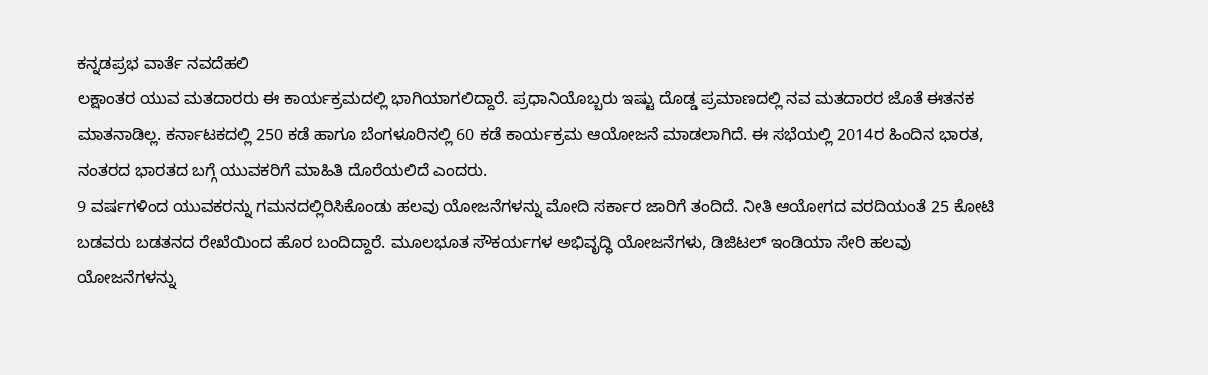ಕನ್ನಡಪ್ರಭ ವಾರ್ತೆ ನವದೆಹಲಿ
ಲಕ್ಷಾಂತರ ಯುವ ಮತದಾರರು ಈ ಕಾರ್ಯಕ್ರಮದಲ್ಲಿ ಭಾಗಿಯಾಗಲಿದ್ದಾರೆ. ಪ್ರಧಾನಿಯೊಬ್ಬರು ಇಷ್ಟು ದೊಡ್ಡ ಪ್ರಮಾಣದಲ್ಲಿ ನವ ಮತದಾರರ ಜೊತೆ ಈತನಕ ಮಾತನಾಡಿಲ್ಲ. ಕರ್ನಾಟಕದಲ್ಲಿ 250 ಕಡೆ ಹಾಗೂ ಬೆಂಗಳೂರಿನಲ್ಲಿ 60 ಕಡೆ ಕಾರ್ಯಕ್ರಮ ಆಯೋಜನೆ ಮಾಡಲಾಗಿದೆ. ಈ ಸಭೆಯಲ್ಲಿ 2014ರ ಹಿಂದಿನ ಭಾರತ, ನಂತರದ ಭಾರತದ ಬಗ್ಗೆ ಯುವಕರಿಗೆ ಮಾಹಿತಿ ದೊರೆಯಲಿದೆ ಎಂದರು.
9 ವರ್ಷಗಳಿಂದ ಯುವಕರನ್ನು ಗಮನದಲ್ಲಿರಿಸಿಕೊಂಡು ಹಲವು ಯೋಜನೆಗಳನ್ನು ಮೋದಿ ಸರ್ಕಾರ ಜಾರಿಗೆ ತಂದಿದೆ. ನೀತಿ ಆಯೋಗದ ವರದಿಯಂತೆ 25 ಕೋಟಿ ಬಡವರು ಬಡತನದ ರೇಖೆಯಿಂದ ಹೊರ ಬಂದಿದ್ದಾರೆ. ಮೂಲಭೂತ ಸೌಕರ್ಯಗಳ ಅಭಿವೃದ್ಧಿ ಯೋಜನೆಗಳು, ಡಿಜಿಟಲ್ ಇಂಡಿಯಾ ಸೇರಿ ಹಲವು ಯೋಜನೆಗಳನ್ನು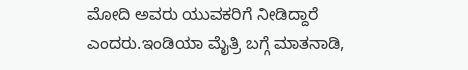ಮೋದಿ ಅವರು ಯುವಕರಿಗೆ ನೀಡಿದ್ದಾರೆ ಎಂದರು.ಇಂಡಿಯಾ ಮೈತ್ರಿ ಬಗ್ಗೆ ಮಾತನಾಡಿ,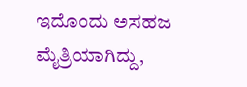ಇದೊಂದು ಅಸಹಜ ಮೈತ್ರಿಯಾಗಿದ್ದು,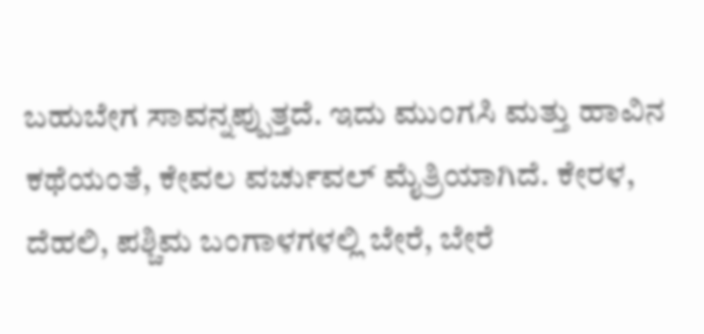ಬಹುಬೇಗ ಸಾವನ್ನಪ್ಪುತ್ತದೆ. ಇದು ಮುಂಗಸಿ ಮತ್ತು ಹಾವಿನ ಕಥೆಯಂತೆ, ಕೇವಲ ವರ್ಚುವಲ್ ಮೈತ್ರಿಯಾಗಿದೆ. ಕೇರಳ, ದೆಹಲಿ, ಪಶ್ಚಿಮ ಬಂಗಾಳಗಳಲ್ಲಿ ಬೇರೆ, ಬೇರೆ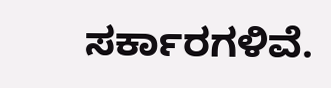ಸರ್ಕಾರಗಳಿವೆ.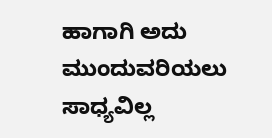ಹಾಗಾಗಿ ಅದು ಮುಂದುವರಿಯಲು ಸಾಧ್ಯವಿಲ್ಲ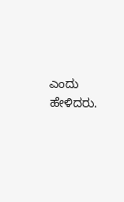ಎಂದು ಹೇಳಿದರು.